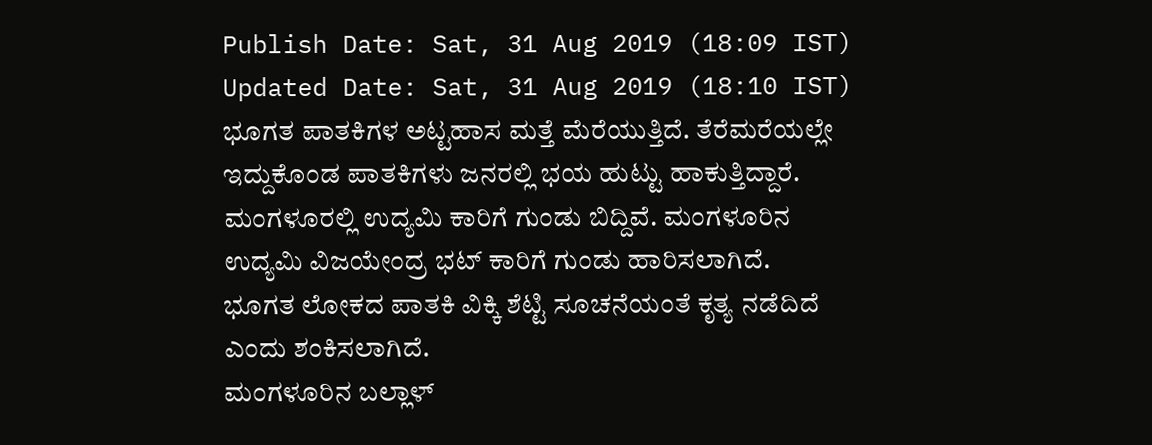Publish Date: Sat, 31 Aug 2019 (18:09 IST)
Updated Date: Sat, 31 Aug 2019 (18:10 IST)
ಭೂಗತ ಪಾತಕಿಗಳ ಅಟ್ಟಹಾಸ ಮತ್ತೆ ಮೆರೆಯುತ್ತಿದೆ. ತೆರೆಮರೆಯಲ್ಲೇ ಇದ್ದುಕೊಂಡ ಪಾತಕಿಗಳು ಜನರಲ್ಲಿ ಭಯ ಹುಟ್ಟು ಹಾಕುತ್ತಿದ್ದಾರೆ.
ಮಂಗಳೂರಲ್ಲಿ ಉದ್ಯಮಿ ಕಾರಿಗೆ ಗುಂಡು ಬಿದ್ದಿವೆ. ಮಂಗಳೂರಿನ ಉದ್ಯಮಿ ವಿಜಯೇಂದ್ರ ಭಟ್ ಕಾರಿಗೆ ಗುಂಡು ಹಾರಿಸಲಾಗಿದೆ.
ಭೂಗತ ಲೋಕದ ಪಾತಕಿ ವಿಕ್ಕಿ ಶೆಟ್ಟಿ ಸೂಚನೆಯಂತೆ ಕೃತ್ಯ ನಡೆದಿದೆ ಎಂದು ಶಂಕಿಸಲಾಗಿದೆ.
ಮಂಗಳೂರಿನ ಬಲ್ಲಾಳ್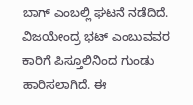ಬಾಗ್ ಎಂಬಲ್ಲಿ ಘಟನೆ ನಡೆದಿದೆ.
ವಿಜಯೇಂದ್ರ ಭಟ್ ಎಂಬುವವರ ಕಾರಿಗೆ ಪಿಸ್ತೂಲಿನಿಂದ ಗುಂಡು ಹಾರಿಸಲಾಗಿದೆ. ಈ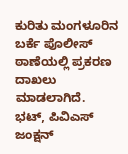ಕುರಿತು ಮಂಗಳೂರಿನ ಬರ್ಕೆ ಪೊಲೀಸ್ ಠಾಣೆಯಲ್ಲಿ ಪ್ರಕರಣ ದಾಖಲು ಮಾಡಲಾಗಿದೆ.
ಭಟ್, ಪಿವಿಎಸ್ ಜಂಕ್ಷನ್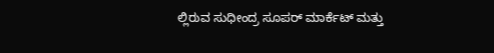ಲ್ಲಿರುವ ಸುಧೀಂದ್ರ ಸೂಪರ್ ಮಾರ್ಕೆಟ್ ಮತ್ತು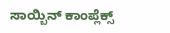ಸಾಯ್ಬಿನ್ ಕಾಂಪ್ಲೆಕ್ಸ್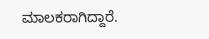ಮಾಲಕರಾಗಿದ್ದಾರೆ.